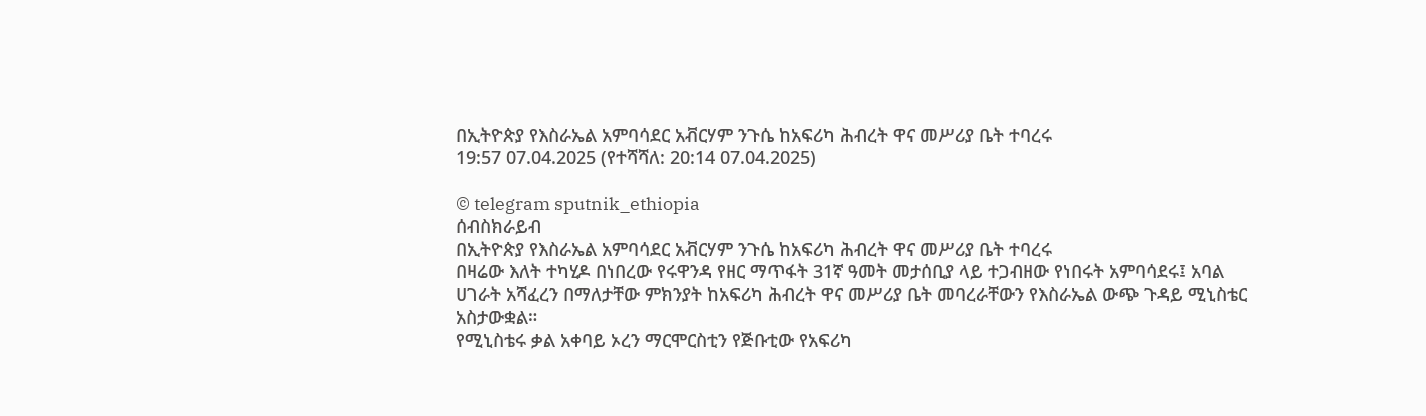በኢትዮጵያ የእስራኤል አምባሳደር አቭርሃም ንጉሴ ከአፍሪካ ሕብረት ዋና መሥሪያ ቤት ተባረሩ
19:57 07.04.2025 (የተሻሻለ: 20:14 07.04.2025)

© telegram sputnik_ethiopia
ሰብስክራይብ
በኢትዮጵያ የእስራኤል አምባሳደር አቭርሃም ንጉሴ ከአፍሪካ ሕብረት ዋና መሥሪያ ቤት ተባረሩ
በዛሬው እለት ተካሂዶ በነበረው የሩዋንዳ የዘር ማጥፋት 31ኛ ዓመት መታሰቢያ ላይ ተጋብዘው የነበሩት አምባሳደሩ፤ አባል ሀገራት አሻፈረን በማለታቸው ምክንያት ከአፍሪካ ሕብረት ዋና መሥሪያ ቤት መባረራቸውን የእስራኤል ውጭ ጉዳይ ሚኒስቴር አስታውቋል።
የሚኒስቴሩ ቃል አቀባይ ኦረን ማርሞርስቲን የጅቡቲው የአፍሪካ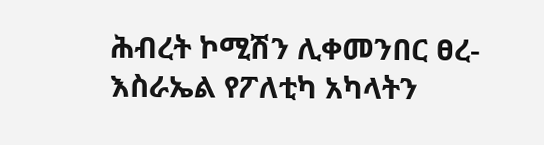ሕብረት ኮሚሽን ሊቀመንበር ፀረ-እስራኤል የፖለቲካ አካላትን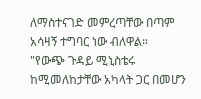ለማስተናገድ መምረጣቸው በጣም አሳዛኝ ተግባር ነው ብለዋል።
"የውጭ ጉዳይ ሚኒስቴሩ ከሚመለከታቸው አካላት ጋር በመሆን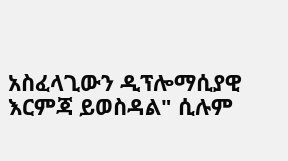አስፈላጊውን ዲፕሎማሲያዊ እርምጃ ይወስዳል" ሲሉም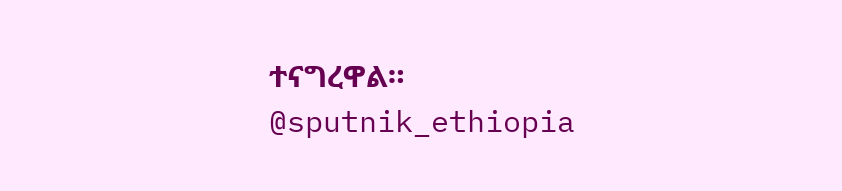ተናግረዋል።
@sputnik_ethiopia